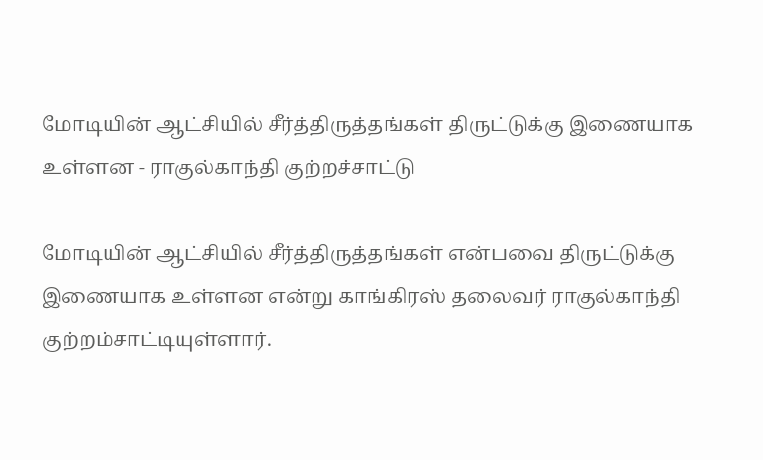மோடியின் ஆட்சியில் சீர்த்திருத்தங்கள் திருட்டுக்கு இணையாக உள்ளன - ராகுல்காந்தி குற்றச்சாட்டு

மோடியின் ஆட்சியில் சீர்த்திருத்தங்கள் என்பவை திருட்டுக்கு இணையாக உள்ளன என்று காங்கிரஸ் தலைவர் ராகுல்காந்தி குற்றம்சாட்டியுள்ளார்.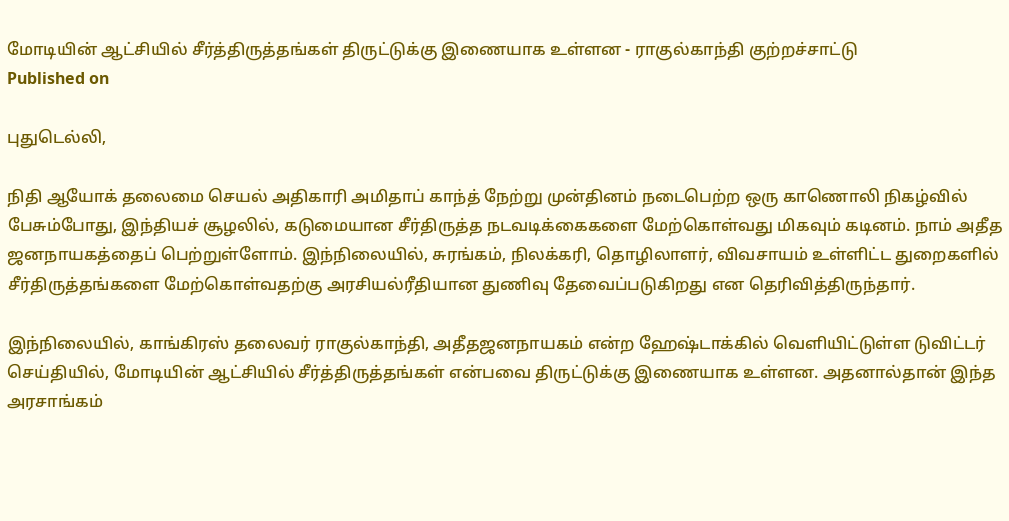மோடியின் ஆட்சியில் சீர்த்திருத்தங்கள் திருட்டுக்கு இணையாக உள்ளன - ராகுல்காந்தி குற்றச்சாட்டு
Published on

புதுடெல்லி,

நிதி ஆயோக் தலைமை செயல் அதிகாரி அமிதாப் காந்த் நேற்று முன்தினம் நடைபெற்ற ஒரு காணொலி நிகழ்வில் பேசும்போது, இந்தியச் சூழலில், கடுமையான சீர்திருத்த நடவடிக்கைகளை மேற்கொள்வது மிகவும் கடினம். நாம் அதீத ஜனநாயகத்தைப் பெற்றுள்ளோம். இந்நிலையில், சுரங்கம், நிலக்கரி, தொழிலாளர், விவசாயம் உள்ளிட்ட துறைகளில் சீர்திருத்தங்களை மேற்கொள்வதற்கு அரசியல்ரீதியான துணிவு தேவைப்படுகிறது என தெரிவித்திருந்தார்.

இந்நிலையில், காங்கிரஸ் தலைவர் ராகுல்காந்தி, அதீதஜனநாயகம் என்ற ஹேஷ்டாக்கில் வெளியிட்டுள்ள டுவிட்டர் செய்தியில், மோடியின் ஆட்சியில் சீர்த்திருத்தங்கள் என்பவை திருட்டுக்கு இணையாக உள்ளன. அதனால்தான் இந்த அரசாங்கம்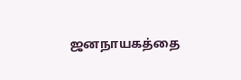ஜனநாயகத்தை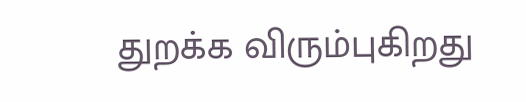துறக்க விரும்புகிறது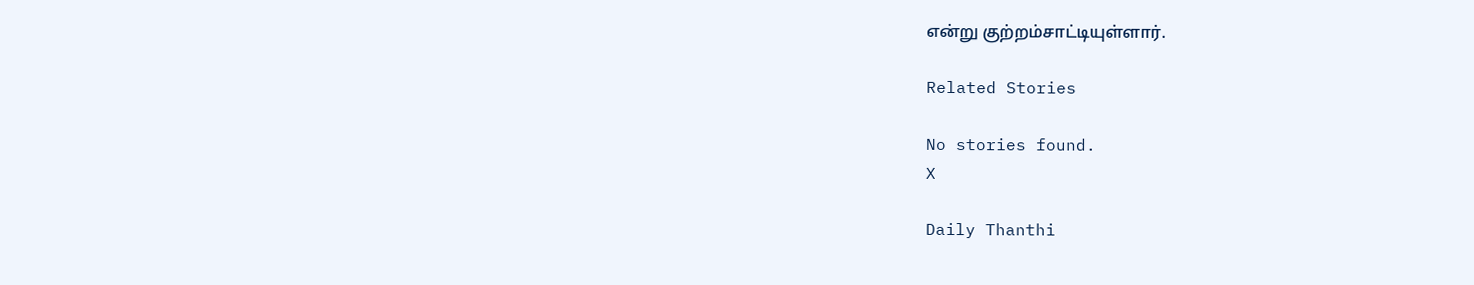என்று குற்றம்சாட்டியுள்ளார்.

Related Stories

No stories found.
X

Daily Thanthi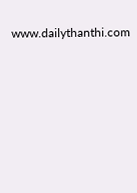www.dailythanthi.com